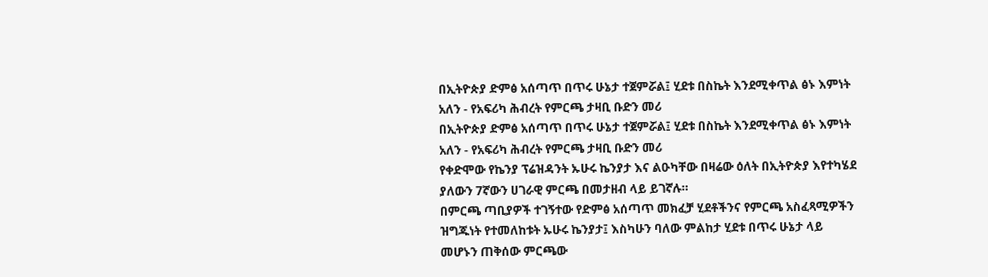በኢትዮጵያ ድምፅ አሰጣጥ በጥሩ ሁኔታ ተጀምሯል፤ ሂደቱ በስኬት እንደሚቀጥል ፅኑ እምነት አለን - የአፍሪካ ሕብረት የምርጫ ታዛቢ ቡድን መሪ
በኢትዮጵያ ድምፅ አሰጣጥ በጥሩ ሁኔታ ተጀምሯል፤ ሂደቱ በስኬት እንደሚቀጥል ፅኑ እምነት አለን - የአፍሪካ ሕብረት የምርጫ ታዛቢ ቡድን መሪ
የቀድሞው የኬንያ ፕሬዝዳንት ኡሁሩ ኬንያታ እና ልዑካቸው በዛሬው ዕለት በኢትዮጵያ እየተካሄደ ያለውን 7ኛውን ሀገራዊ ምርጫ በመታዘብ ላይ ይገኛሉ።
በምርጫ ጣቢያዎች ተገኝተው የድምፅ አሰጣጥ መክፈቻ ሂደቶችንና የምርጫ አስፈጻሚዎችን ዝግጁነት የተመለከቱት ኡሁሩ ኬንያታ፤ እስካሁን ባለው ምልከታ ሂደቱ በጥሩ ሁኔታ ላይ መሆኑን ጠቅሰው ምርጫው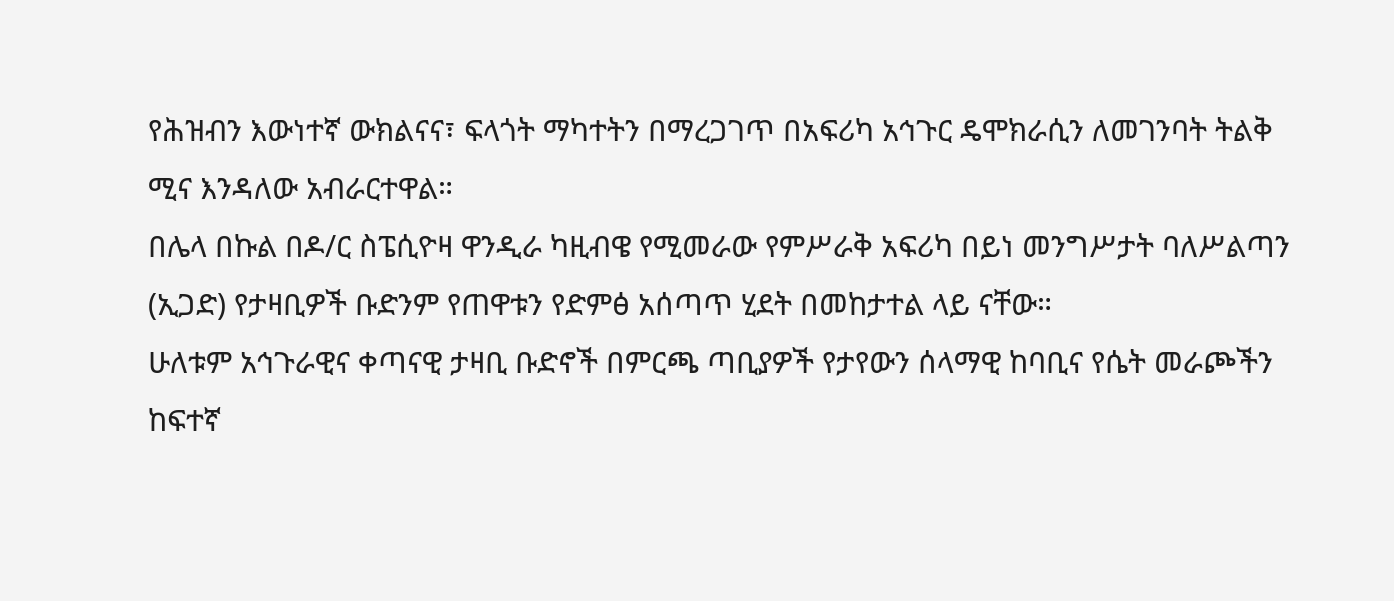የሕዝብን እውነተኛ ውክልናና፣ ፍላጎት ማካተትን በማረጋገጥ በአፍሪካ አኅጉር ዴሞክራሲን ለመገንባት ትልቅ ሚና እንዳለው አብራርተዋል።
በሌላ በኩል በዶ/ር ስፔሲዮዛ ዋንዲራ ካዚብዌ የሚመራው የምሥራቅ አፍሪካ በይነ መንግሥታት ባለሥልጣን (ኢጋድ) የታዛቢዎች ቡድንም የጠዋቱን የድምፅ አሰጣጥ ሂደት በመከታተል ላይ ናቸው።
ሁለቱም አኅጉራዊና ቀጣናዊ ታዛቢ ቡድኖች በምርጫ ጣቢያዎች የታየውን ሰላማዊ ከባቢና የሴት መራጮችን ከፍተኛ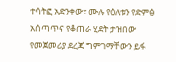ተሳትፎ አድንቀው፣ ሙሉ የዕለቱን የድምፅ አሰጣጥና የቆጠራ ሂደት ታዝበው የመጀመሪያ ደረጃ ግምገማቸውን ይፋ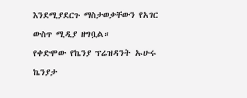እንደሚያደርጉ ማስታወቃቸውን የአገር ውስጥ ሚዲያ ዘግቧል።
የቀድሞው የኬንያ ፕሬዝዳንት ኡሁሩ ኬንያታ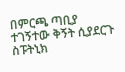በምርጫ ጣቢያ ተገኝተው ቅኝት ሲያደርጉ
ስፑትኒክ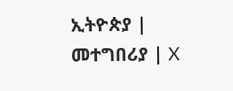ኢትዮጵያ | መተግበሪያ | X